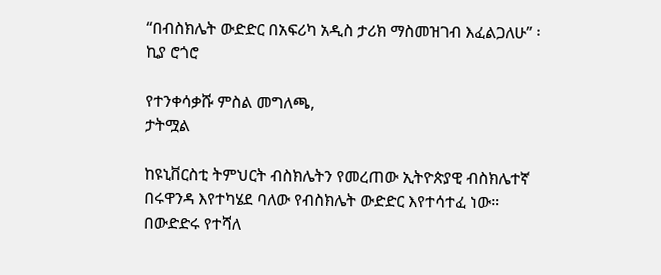“በብስክሌት ውድድር በአፍሪካ አዲስ ታሪክ ማስመዝገብ እፈልጋለሁ” ፡ ኪያ ሮጎሮ

የተንቀሳቃሹ ምስል መግለጫ,
ታትሟል

ከዩኒቨርስቲ ትምህርት ብስክሌትን የመረጠው ኢትዮጵያዊ ብስክሌተኛ በሩዋንዳ እየተካሄደ ባለው የብስክሌት ውድድር እየተሳተፈ ነው። በውድድሩ የተሻለ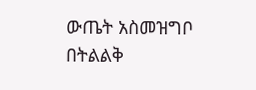ውጤት አስመዝግቦ በትልልቅ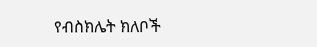የብስክሌት ክለቦች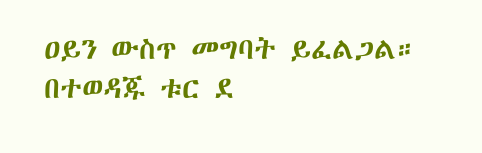ዐይን ውስጥ መግባት ይፈልጋል። በተወዳጁ ቱር ደ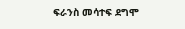ፍራንስ መሳተፍ ደግሞ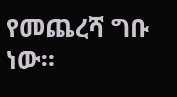የመጨረሻ ግቡ ነው።